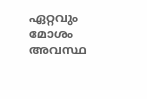ഏറ്റവും മോശം അവസ്ഥ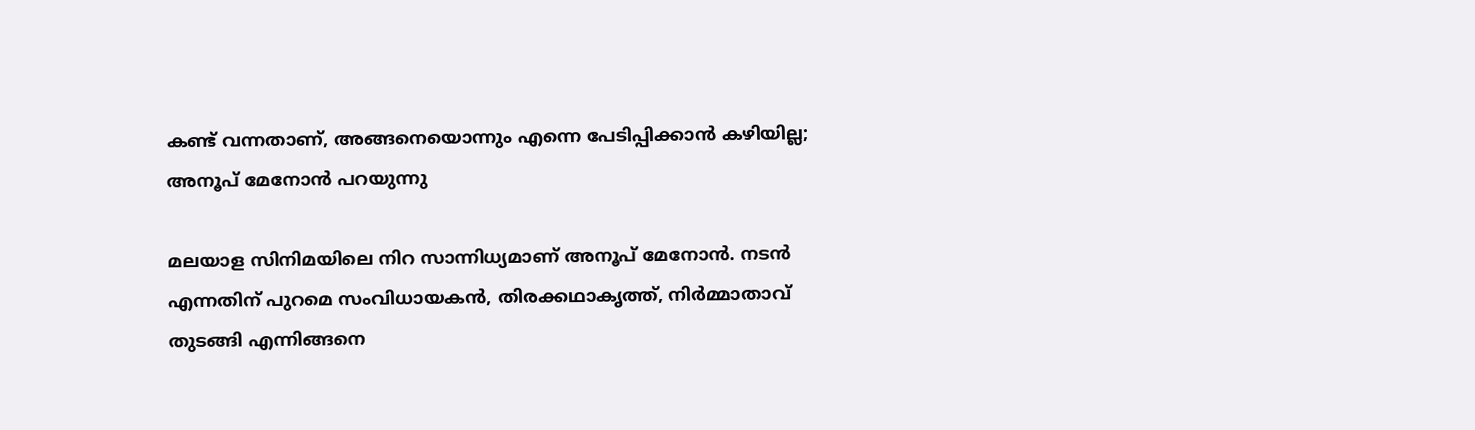കണ്ട് വന്നതാണ്, അങ്ങനെയൊന്നും എന്നെ പേടിപ്പിക്കാൻ കഴിയില്ല; അനൂപ് മേനോൻ പറയുന്നു

മലയാള സിനിമയിലെ നിറ സാന്നിധ്യമാണ് അനൂപ് മേനോന്‍. നടന്‍ എന്നതിന് പുറമെ സംവിധായകന്‍, തിരക്കഥാകൃത്ത്, നിര്‍മ്മാതാവ് തുടങ്ങി എന്നിങ്ങനെ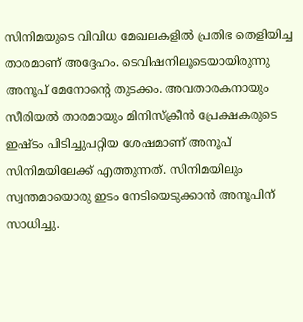സിനിമയുടെ വിവിധ മേഖലകളില്‍ പ്രതിഭ തെളിയിച്ച താരമാണ് അദ്ദേഹം. ടെവിഷനിലൂടെയായിരുന്നു അനൂപ് മേനോന്റെ തുടക്കം. അവതാരകനായും സീരിയല്‍ താരമായും മിനിസ്ക്രീൻ പ്രേക്ഷകരുടെ ഇഷ്ടം പിടിച്ചുപറ്റിയ ശേഷമാണ് അനൂപ് സിനിമയിലേക്ക് എത്തുന്നത്. സിനിമയിലും സ്വന്തമായൊരു ഇടം നേടിയെടുക്കാന്‍ അനൂപിന് സാധിച്ചു.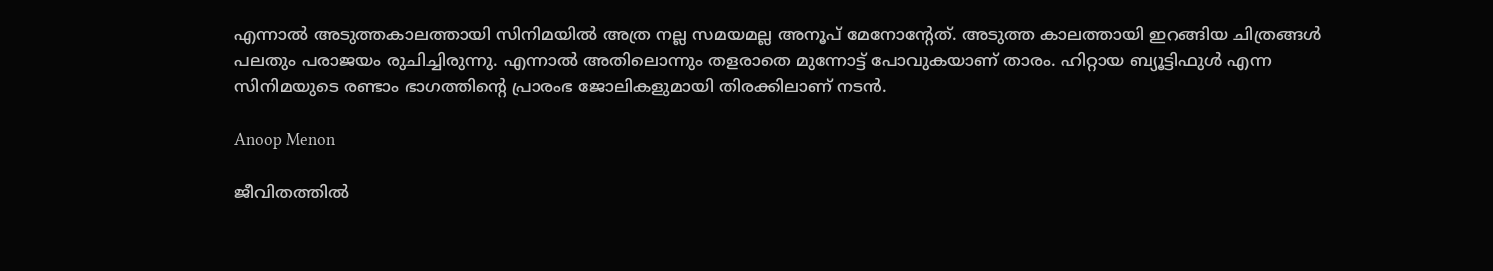എന്നാൽ അടുത്തകാലത്തായി സിനിമയിൽ അത്ര നല്ല സമയമല്ല അനൂപ് മേനോന്റേത്. അടുത്ത കാലത്തായി ഇറങ്ങിയ ചിത്രങ്ങൾ പലതും പരാജയം രുചിച്ചിരുന്നു. എന്നാൽ അതിലൊന്നും തളരാതെ മുന്നോട്ട് പോവുകയാണ് താരം. ഹിറ്റായ ബ്യൂട്ടിഫുൾ എന്ന സിനിമയുടെ രണ്ടാം ഭാഗത്തിന്റെ പ്രാരംഭ ജോലികളുമായി തിരക്കിലാണ് നടൻ.

Anoop Menon

ജീവിതത്തിൽ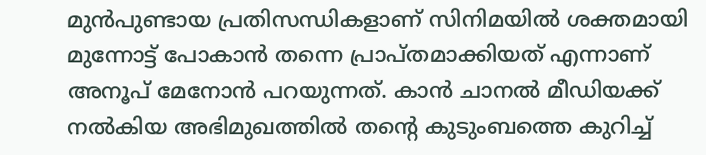മുൻപുണ്ടായ പ്രതിസന്ധികളാണ് സിനിമയിൽ ശക്തമായി മുന്നോട്ട് പോകാൻ തന്നെ പ്രാപ്തമാക്കിയത് എന്നാണ് അനൂപ് മേനോൻ പറയുന്നത്. കാൻ ചാനൽ മീഡിയക്ക് നൽകിയ അഭിമുഖത്തിൽ തന്റെ കുടുംബത്തെ കുറിച്ച്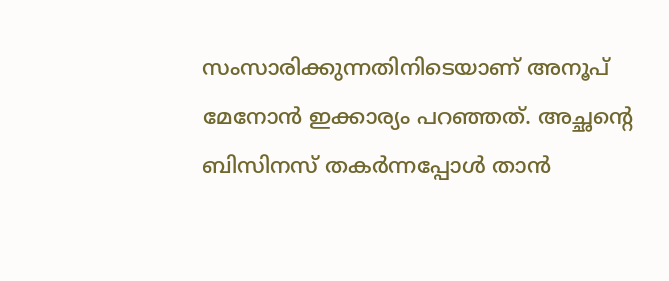സംസാരിക്കുന്നതിനിടെയാണ് അനൂപ് മേനോൻ ഇക്കാര്യം പറഞ്ഞത്. അച്ഛന്റെ ബിസിനസ് തകർന്നപ്പോൾ താൻ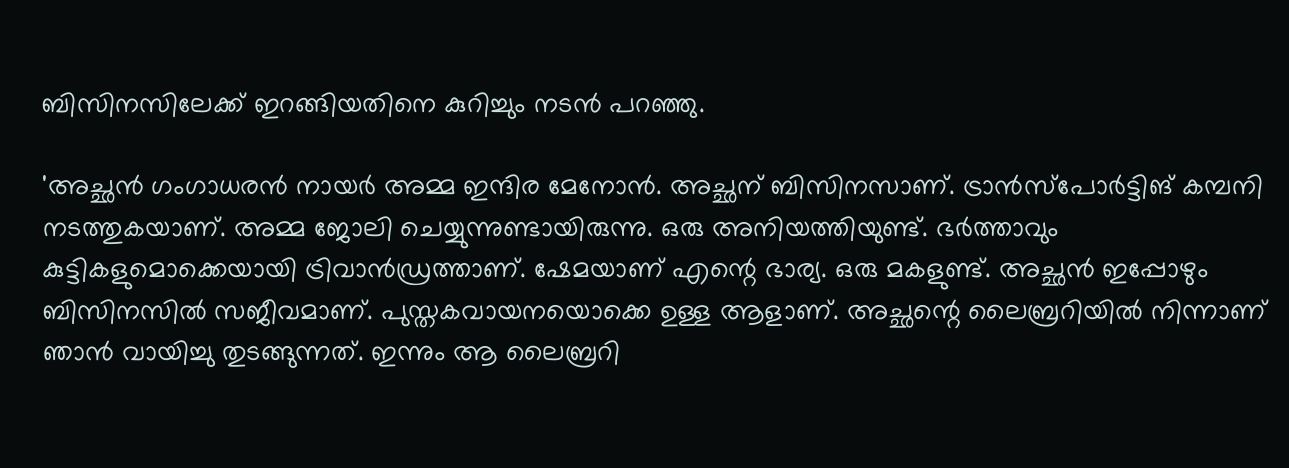ബിസിനസിലേക്ക് ഇറങ്ങിയതിനെ കുറിച്ചും നടൻ പറഞ്ഞു.

'അച്ഛൻ ഗംഗാധരൻ നായർ അമ്മ ഇന്ദിര മേനോൻ. അച്ഛന് ബിസിനസാണ്. ട്രാൻസ്‌പോർട്ടിങ് കമ്പനി നടത്തുകയാണ്. അമ്മ ജോലി ചെയ്യുന്നുണ്ടായിരുന്നു. ഒരു അനിയത്തിയുണ്ട്. ഭർത്താവും കുട്ടികളുമൊക്കെയായി ട്രിവാൻഡ്രത്താണ്. ഷേമയാണ് എന്റെ ഭാര്യ. ഒരു മകളുണ്ട്. അച്ഛൻ ഇപ്പോഴും ബിസിനസിൽ സജീവമാണ്. പുസ്തകവായനയൊക്കെ ഉള്ള ആളാണ്. അച്ഛന്റെ ലൈബ്രറിയിൽ നിന്നാണ് ഞാൻ വായിച്ചു തുടങ്ങുന്നത്. ഇന്നും ആ ലൈബ്രറി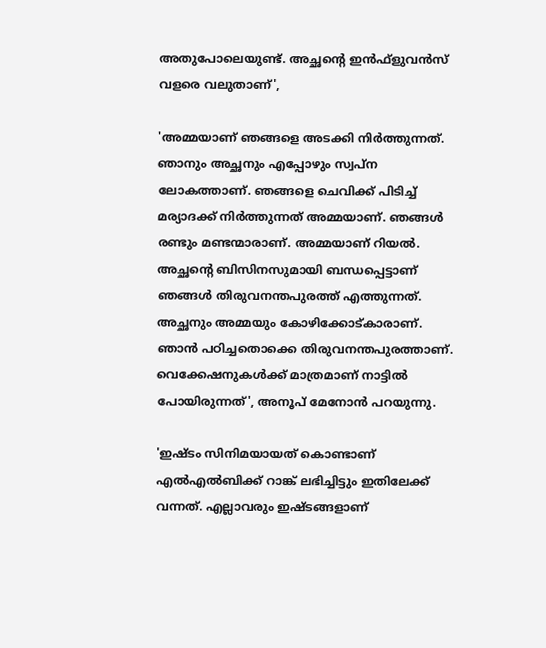അതുപോലെയുണ്ട്. അച്ഛന്റെ ഇൻഫ്ളുവൻസ് വളരെ വലുതാണ്',

'അമ്മയാണ് ഞങ്ങളെ അടക്കി നിർത്തുന്നത്. ഞാനും അച്ഛനും എപ്പോഴും സ്വപ്ന ലോകത്താണ്. ഞങ്ങളെ ചെവിക്ക് പിടിച്ച് മര്യാദക്ക് നിർത്തുന്നത് അമ്മയാണ്. ഞങ്ങൾ രണ്ടും മണ്ടന്മാരാണ്. അമ്മയാണ് റിയൽ. അച്ഛന്റെ ബിസിനസുമായി ബന്ധപ്പെട്ടാണ് ഞങ്ങൾ തിരുവനന്തപുരത്ത് എത്തുന്നത്. അച്ഛനും അമ്മയും കോഴിക്കോട്കാരാണ്. ഞാൻ പഠിച്ചതൊക്കെ തിരുവനന്തപുരത്താണ്. വെക്കേഷനുകൾക്ക് മാത്രമാണ് നാട്ടിൽ പോയിരുന്നത്', അനൂപ് മേനോൻ പറയുന്നു.

'ഇഷ്ടം സിനിമയായത് കൊണ്ടാണ് എൽഎൽബിക്ക് റാങ്ക് ലഭിച്ചിട്ടും ഇതിലേക്ക് വന്നത്. എല്ലാവരും ഇഷ്ടങ്ങളാണ്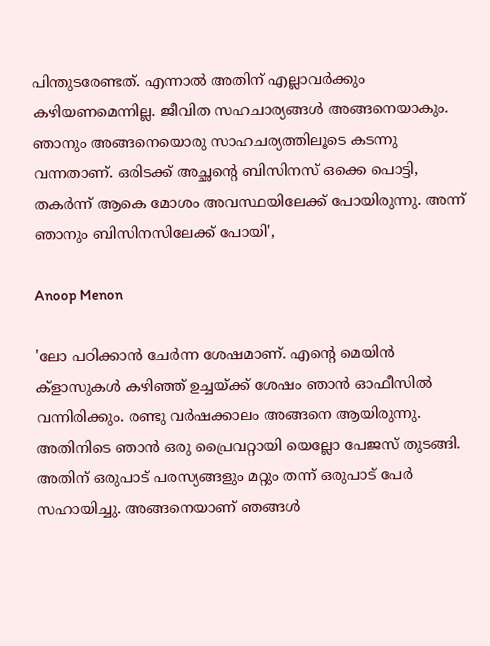പിന്തുടരേണ്ടത്. എന്നാൽ അതിന് എല്ലാവർക്കും കഴിയണമെന്നില്ല. ജീവിത സഹചാര്യങ്ങൾ അങ്ങനെയാകും. ഞാനും അങ്ങനെയൊരു സാഹചര്യത്തിലൂടെ കടന്നു വന്നതാണ്. ഒരിടക്ക് അച്ഛന്റെ ബിസിനസ് ഒക്കെ പൊട്ടി, തകർന്ന് ആകെ മോശം അവസ്ഥയിലേക്ക് പോയിരുന്നു. അന്ന് ഞാനും ബിസിനസിലേക്ക് പോയി',

Anoop Menon

'ലോ പഠിക്കാൻ ചേർന്ന ശേഷമാണ്. എന്റെ മെയിൻ ക്‌ളാസുകൾ കഴിഞ്ഞ് ഉച്ചയ്ക്ക് ശേഷം ഞാൻ ഓഫീസിൽ വന്നിരിക്കും. രണ്ടു വർഷക്കാലം അങ്ങനെ ആയിരുന്നു. അതിനിടെ ഞാൻ ഒരു പ്രൈവറ്റായി യെല്ലോ പേജസ് തുടങ്ങി. അതിന് ഒരുപാട് പരസ്യങ്ങളും മറ്റും തന്ന് ഒരുപാട് പേർ സഹായിച്ചു. അങ്ങനെയാണ് ഞങ്ങൾ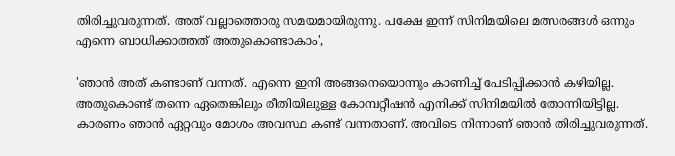തിരിച്ചുവരുന്നത്. അത് വല്ലാത്തൊരു സമയമായിരുന്നു. പക്ഷേ ഇന്ന് സിനിമയിലെ മത്സരങ്ങൾ ഒന്നും എന്നെ ബാധിക്കാത്തത് അതുകൊണ്ടാകാം',

'ഞാൻ അത് കണ്ടാണ് വന്നത്. എന്നെ ഇനി അങ്ങനെയൊന്നും കാണിച്ച് പേടിപ്പിക്കാൻ കഴിയില്ല. അതുകൊണ്ട് തന്നെ ഏതെങ്കിലും രീതിയിലുള്ള കോമ്പറ്റീഷൻ എനിക്ക് സിനിമയിൽ തോന്നിയിട്ടില്ല. കാരണം ഞാൻ ഏറ്റവും മോശം അവസ്ഥ കണ്ട് വന്നതാണ്. അവിടെ നിന്നാണ് ഞാൻ തിരിച്ചുവരുന്നത്.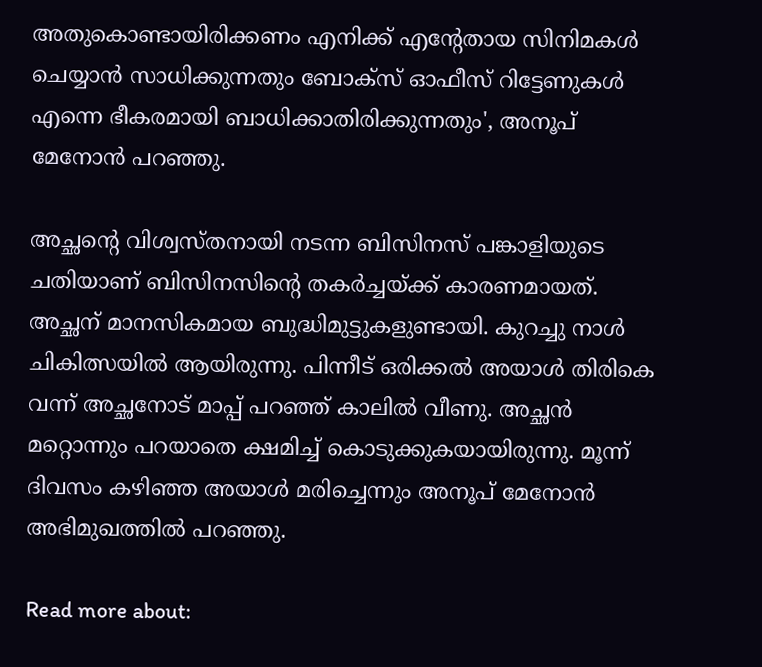അതുകൊണ്ടായിരിക്കണം എനിക്ക് എന്റേതായ സിനിമകൾ ചെയ്യാൻ സാധിക്കുന്നതും ബോക്സ് ഓഫീസ് റിട്ടേണുകൾ എന്നെ ഭീകരമായി ബാധിക്കാതിരിക്കുന്നതും', അനൂപ് മേനോൻ പറഞ്ഞു.

അച്ഛന്റെ വിശ്വസ്തനായി നടന്ന ബിസിനസ് പങ്കാളിയുടെ ചതിയാണ് ബിസിനസിന്റെ തകർച്ചയ്ക്ക് കാരണമായത്. അച്ഛന് മാനസികമായ ബുദ്ധിമുട്ടുകളുണ്ടായി. കുറച്ചു നാൾ ചികിത്സയിൽ ആയിരുന്നു. പിന്നീട് ഒരിക്കൽ അയാൾ തിരികെ വന്ന് അച്ഛനോട് മാപ്പ് പറഞ്ഞ് കാലിൽ വീണു. അച്ഛൻ മറ്റൊന്നും പറയാതെ ക്ഷമിച്ച് കൊടുക്കുകയായിരുന്നു. മൂന്ന് ദിവസം കഴിഞ്ഞ അയാൾ മരിച്ചെന്നും അനൂപ് മേനോൻ അഭിമുഖത്തിൽ പറഞ്ഞു.

Read more about: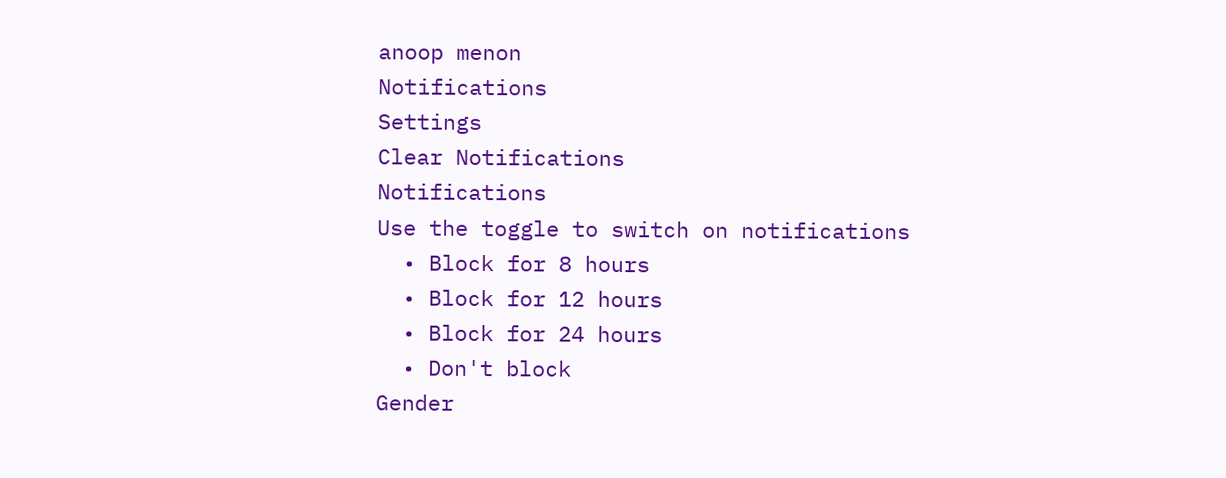anoop menon
Notifications
Settings
Clear Notifications
Notifications
Use the toggle to switch on notifications
  • Block for 8 hours
  • Block for 12 hours
  • Block for 24 hours
  • Don't block
Gender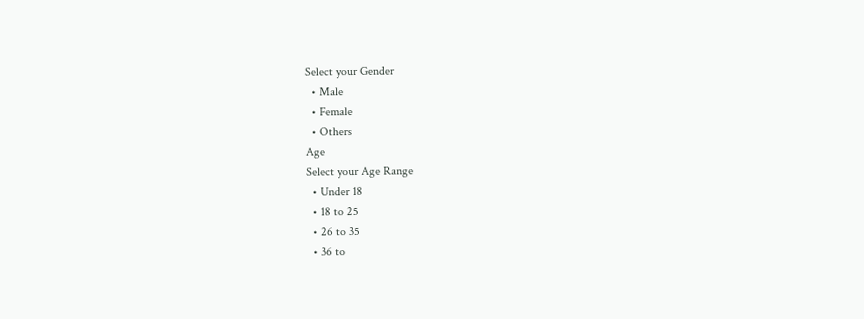Select your Gender
  • Male
  • Female
  • Others
Age
Select your Age Range
  • Under 18
  • 18 to 25
  • 26 to 35
  • 36 to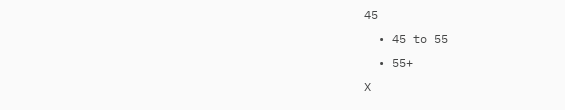45
  • 45 to 55
  • 55+
X